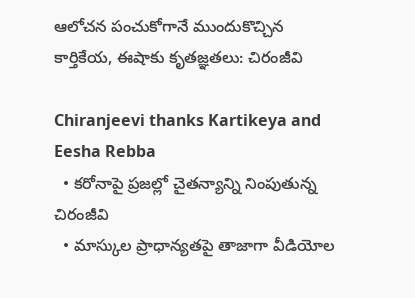ఆలోచన పంచుకోగానే ముందుకొచ్చిన కార్తికేయ, ఈషాకు కృతజ్ఞతలు: చిరంజీవి

Chiranjeevi thanks Kartikeya and Eesha Rebba
  • కరోనాపై ప్రజల్లో చైతన్యాన్ని నింపుతున్న చిరంజీవి
  • మాస్కుల ప్రాధాన్యతపై తాజాగా వీడియోల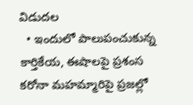విడుదల
  • ఇందులో పాలుపంచుకున్న కార్తికేయ, ఈషాలపై ప్రశంస
కరోనా మహమ్మారిపై ప్రజల్లో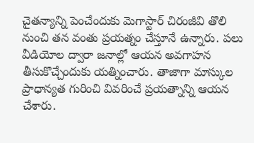చైతన్యాన్ని పెంచేందుకు మెగాస్టార్ చిరంజీవి తొలి నుంచి తన వంతు ప్రయత్నం చేస్తూనే ఉన్నారు. పలు వీడియోల ద్వారా జనాల్లో ఆయన అవగాహన తీసుకొచ్చేందుకు యత్నించారు. తాజాగా మాస్కుల ప్రాధాన్యత గురించి వివరించే ప్రయత్నాన్ని ఆయన చేశారు.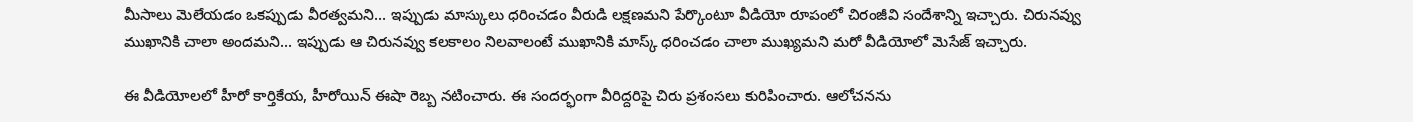మీసాలు మెలేయడం ఒకప్పుడు వీరత్వమని... ఇప్పుడు మాస్కులు ధరించడం వీరుడి లక్షణమని పేర్కొంటూ వీడియో రూపంలో చిరంజీవి సందేశాన్ని ఇచ్చారు. చిరునవ్వు ముఖానికి చాలా అందమని... ఇప్పుడు ఆ చిరునవ్వు కలకాలం నిలవాలంటే ముఖానికి మాస్క్ ధరించడం చాలా ముఖ్యమని మరో వీడియోలో మెసేజ్ ఇచ్చారు.

ఈ వీడియోలలో హీరో కార్తికేయ, హీరోయిన్ ఈషా రెబ్బ నటించారు. ఈ సందర్భంగా వీరిద్దరిపై చిరు ప్రశంసలు కురిపించారు. ఆలోచనను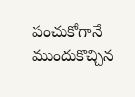పంచుకోగానే ముందుకొచ్చిన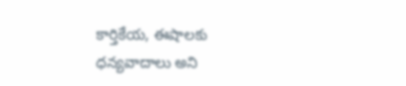కార్తికేయ, ఈషాలకు ధన్యవాదాలు అని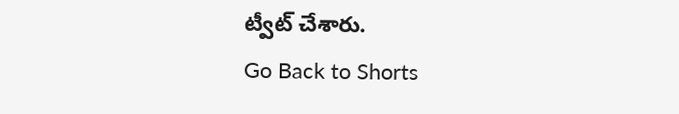ట్వీట్ చేశారు.
Go Back to Shorts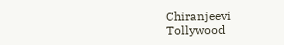Chiranjeevi
Tollywood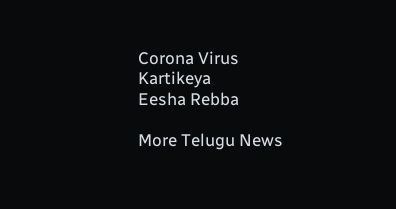Corona Virus
Kartikeya
Eesha Rebba

More Telugu News